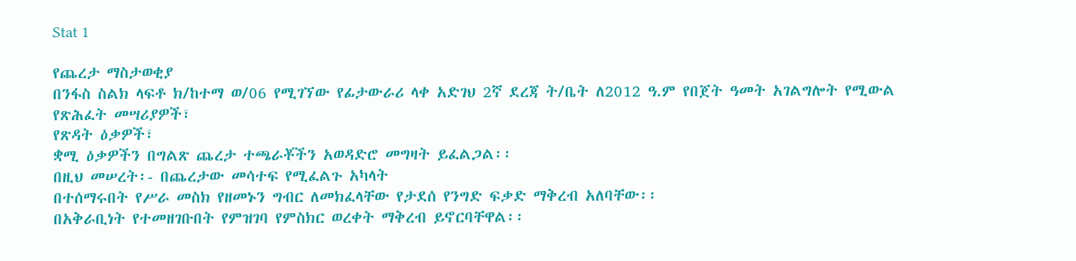Stat 1

የጨረታ ማስታወቂያ
በንፋስ ስልክ ላፍቶ ክ/ከተማ ወ/06 የሚገኘው የፊታውራሪ ላቀ አድገህ 2ኛ ደረጃ ት/ቤት ለ2012 ዓ.ም የበጀት ዓመት አገልግሎት የሚውል
የጽሕፈት መሣሪያዎች፣
የጽዳት ዕቃዎች፣
ቋሚ ዕቃዎችን በግልጽ ጨረታ ተጫራቾችን አወዳድሮ መግዛት ይፈልጋል፡፡
በዚህ መሠረት፡- በጨረታው መሳተፍ የሚፈልጉ አካላት
በተሰማሩበት የሥራ መስክ የዘመኑን ግብር ለመክፈላቸው የታደሰ የንግድ ፍቃድ ማቅረብ አለባቸው፡፡
በአቅራቢነት የተመዘገቡበት የምዝገባ የምስክር ወረቀት ማቅረብ ይኖርባቸዋል፡፡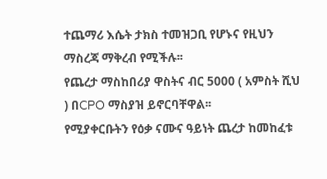ተጨማሪ እሴት ታክስ ተመዝጋቢ የሆኑና የዚህን ማስረጃ ማቅረብ የሚችሉ፡፡
የጨረታ ማስከበሪያ ዋስትና ብር 5000 ( አምስት ሺህ ) በCPO ማስያዝ ይኖርባቸዋል፡፡
የሚያቀርቡትን የዕቃ ናሙና ዓይነት ጨረታ ከመከፈቱ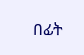በፊት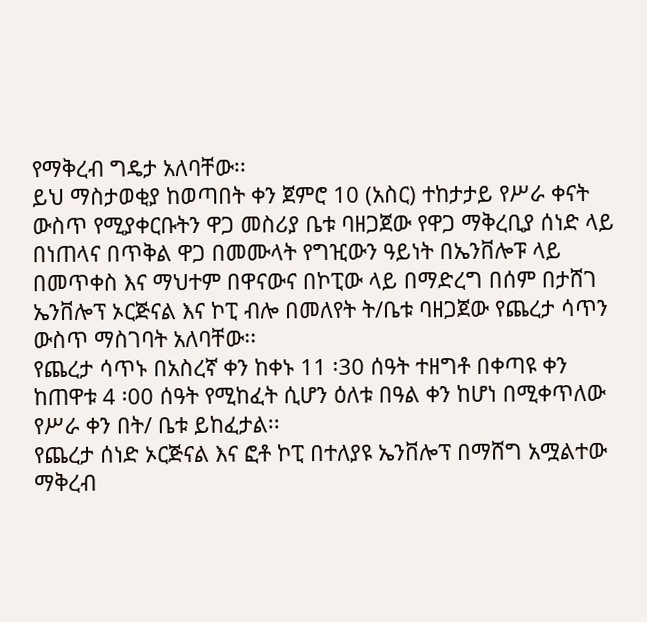የማቅረብ ግዴታ አለባቸው፡፡
ይህ ማስታወቂያ ከወጣበት ቀን ጀምሮ 10 (አስር) ተከታታይ የሥራ ቀናት ውስጥ የሚያቀርቡትን ዋጋ መስሪያ ቤቱ ባዘጋጀው የዋጋ ማቅረቢያ ሰነድ ላይ በነጠላና በጥቅል ዋጋ በመሙላት የግዢውን ዓይነት በኤንቨሎፑ ላይ በመጥቀስ እና ማህተም በዋናውና በኮፒው ላይ በማድረግ በሰም በታሸገ ኤንቨሎፕ ኦርጅናል እና ኮፒ ብሎ በመለየት ት/ቤቱ ባዘጋጀው የጨረታ ሳጥን ውስጥ ማስገባት አለባቸው፡፡
የጨረታ ሳጥኑ በአስረኛ ቀን ከቀኑ 11 ፡30 ሰዓት ተዘግቶ በቀጣዩ ቀን ከጠዋቱ 4 ፡00 ሰዓት የሚከፈት ሲሆን ዕለቱ በዓል ቀን ከሆነ በሚቀጥለው የሥራ ቀን በት/ ቤቱ ይከፈታል፡፡
የጨረታ ሰነድ ኦርጅናል እና ፎቶ ኮፒ በተለያዩ ኤንቨሎፕ በማሸግ አሟልተው ማቅረብ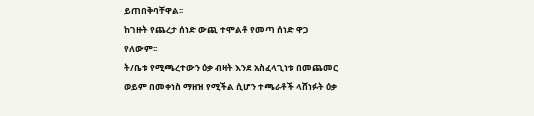ይጠበቅባቸዋል፡፡
ከገዙት የጨረታ ሰነድ ውጪ ተሞልቶ የመጣ ሰነድ ዋጋ የለውም፡፡
ት/ቤቱ የሚጫረተውን ዕቃ ብዛት እንደ አስፈላጊነቱ በመጨመር ወይም በመቀነስ ማዘዝ የሚችል ሲሆን ተጫራቶች ላሸነፉት ዕቃ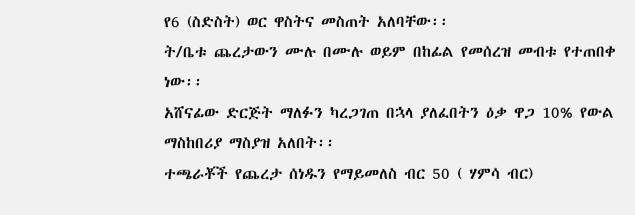የ6 (ስድስት) ወር ዋስትና መስጠት አለባቸው፡፡
ት/ቤቱ ጨረታውን ሙሉ በሙሉ ወይም በከፊል የመሰረዝ መብቱ የተጠበቀ ነው፡፡
አሸናፊው ድርጅት ማለፉን ካረጋገጠ በኋላ ያለፈበትን ዕቃ ዋጋ 10% የውል ማስከበሪያ ማስያዝ አለበት፡፡
ተጫራቾች የጨረታ ሰነዱን የማይመለስ ብር 50 ( ሃምሳ ብር)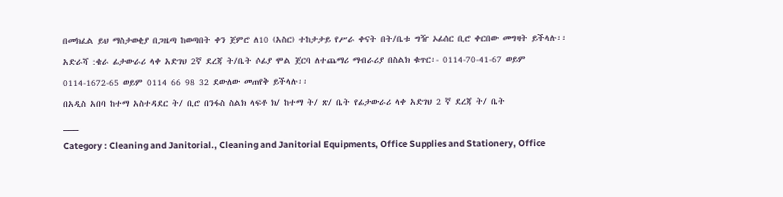በመክፈል ይህ ማስታወቂያ በጋዜጣ ከወጣበት ቀን ጀምሮ ለ10 (አስር) ተከታታይ የሥራ ቀናት በት/ቤቱ ግዥ ኦፊሰር ቢሮ ቀርበው መግዛት ይችላሉ፡፡
አድራሻ :ቄራ ፊታውራሪ ላቀ አድገህ 2ኛ ደረጃ ት/ቤት ሶፊያ ሞል ጀርባ ለተጨማሪ ማብራሪያ በስልክ ቁጥር፡- 0114-70-41-67 ወይም 0114-1672-65 ወይም 0114 66 98 32 ደውለው መጠየቅ ይችላሉ፡፡
በአዲስ አበባ ከተማ አስተዳደር ት/ ቢሮ በንፋስ ስልክ ላፍቶ ክ/ ከተማ ት/ ጽ/ ቤት የፊታውራሪ ላቀ አድገህ 2 ኛ ደረጃ ት/ ቤት
___
Category : Cleaning and Janitorial., Cleaning and Janitorial Equipments, Office Supplies and Stationery, Office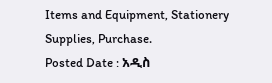Items and Equipment, Stationery Supplies, Purchase.
Posted Date : አዲስ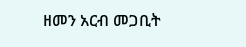ዘመን አርብ መጋቢት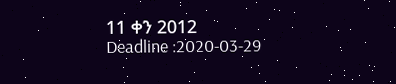11 ቀን 2012
Deadline :2020-03-29